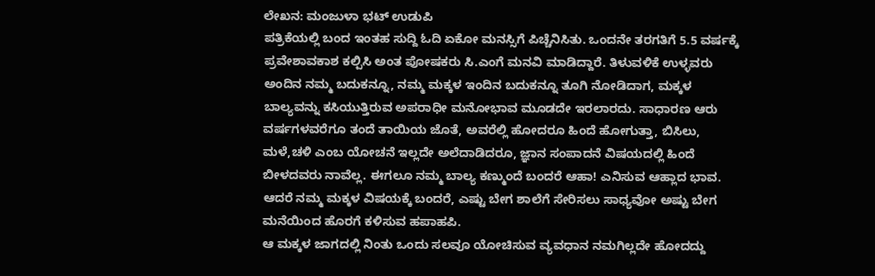ಲೇಖನ: ಮಂಜುಳಾ ಭಟ್ ಉಡುಪಿ
ಪತ್ರಿಕೆಯಲ್ಲಿ ಬಂದ ಇಂತಹ ಸುದ್ದಿ ಓದಿ ಏಕೋ ಮನಸ್ಸಿಗೆ ಪಿಚ್ಚೆನಿಸಿತು. ಒಂದನೇ ತರಗತಿಗೆ 5.5 ವರ್ಷಕ್ಕೆ ಪ್ರವೇಶಾವಕಾಶ ಕಲ್ಪಿಸಿ ಅಂತ ಪೋಷಕರು ಸಿ.ಎಂಗೆ ಮನವಿ ಮಾಡಿದ್ದಾರೆ. ತಿಳುವಳಿಕೆ ಉಳ್ಳವರು ಅಂದಿನ ನಮ್ಮ ಬದುಕನ್ನೂ, ನಮ್ಮ ಮಕ್ಕಳ ಇಂದಿನ ಬದುಕನ್ನೂ ತೂಗಿ ನೋಡಿದಾಗ, ಮಕ್ಕಳ ಬಾಲ್ಯವನ್ನು ಕಸಿಯುತ್ತಿರುವ ಅಪರಾಧೀ ಮನೋಭಾವ ಮೂಡದೇ ಇರಲಾರದು. ಸಾಧಾರಣ ಆರು ವರ್ಷಗಳವರೆಗೂ ತಂದೆ ತಾಯಿಯ ಜೊತೆ, ಅವರೆಲ್ಲಿ ಹೋದರೂ ಹಿಂದೆ ಹೋಗುತ್ತಾ, ಬಿಸಿಲು, ಮಳೆ,ಚಳಿ ಎಂಬ ಯೋಚನೆ ಇಲ್ಲದೇ ಅಲೆದಾಡಿದರೂ, ಜ್ಞಾನ ಸಂಪಾದನೆ ವಿಷಯದಲ್ಲಿ ಹಿಂದೆ ಬೀಳದವರು ನಾವೆಲ್ಲ. ಈಗಲೂ ನಮ್ಮ ಬಾಲ್ಯ ಕಣ್ಮುಂದೆ ಬಂದರೆ ಆಹಾ! ಎನಿಸುವ ಆಹ್ಲಾದ ಭಾವ.
ಆದರೆ ನಮ್ಮ ಮಕ್ಕಳ ವಿಷಯಕ್ಕೆ ಬಂದರೆ, ಎಷ್ಟು ಬೇಗ ಶಾಲೆಗೆ ಸೇರಿಸಲು ಸಾಧ್ಯವೋ ಅಷ್ಟು ಬೇಗ ಮನೆಯಿಂದ ಹೊರಗೆ ಕಳಿಸುವ ಹಪಾಹಪಿ.
ಆ ಮಕ್ಕಳ ಜಾಗದಲ್ಲಿ ನಿಂತು ಒಂದು ಸಲವೂ ಯೋಚಿಸುವ ವ್ಯವಧಾನ ನಮಗಿಲ್ಲದೇ ಹೋದದ್ದು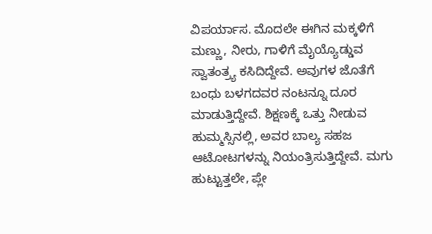ವಿಪರ್ಯಾಸ. ಮೊದಲೇ ಈಗಿನ ಮಕ್ಕಳಿಗೆ ಮಣ್ಣು, ನೀರು, ಗಾಳಿಗೆ ಮೈಯ್ಯೊಡ್ಡುವ ಸ್ವಾತಂತ್ರ್ಯ ಕಸಿದಿದ್ದೇವೆ. ಅವುಗಳ ಜೊತೆಗೆ ಬಂಧು ಬಳಗದವರ ನಂಟನ್ನೂ ದೂರ ಮಾಡುತ್ತಿದ್ದೇವೆ. ಶಿಕ್ಷಣಕ್ಕೆ ಒತ್ತು ನೀಡುವ ಹುಮ್ಮಸ್ಸಿನಲ್ಲಿ, ಅವರ ಬಾಲ್ಯ ಸಹಜ ಆಟೋಟಗಳನ್ನು ನಿಯಂತ್ರಿಸುತ್ತಿದ್ದೇವೆ. ಮಗು ಹುಟ್ಟುತ್ತಲೇ, ಪ್ಲೇ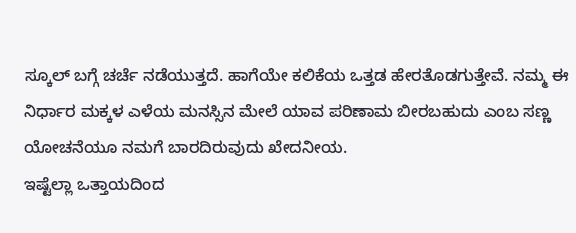ಸ್ಕೂಲ್ ಬಗ್ಗೆ ಚರ್ಚೆ ನಡೆಯುತ್ತದೆ. ಹಾಗೆಯೇ ಕಲಿಕೆಯ ಒತ್ತಡ ಹೇರತೊಡಗುತ್ತೇವೆ. ನಮ್ಮ ಈ ನಿರ್ಧಾರ ಮಕ್ಕಳ ಎಳೆಯ ಮನಸ್ಸಿನ ಮೇಲೆ ಯಾವ ಪರಿಣಾಮ ಬೀರಬಹುದು ಎಂಬ ಸಣ್ಣ ಯೋಚನೆಯೂ ನಮಗೆ ಬಾರದಿರುವುದು ಖೇದನೀಯ.
ಇಷ್ಟೆಲ್ಲಾ ಒತ್ತಾಯದಿಂದ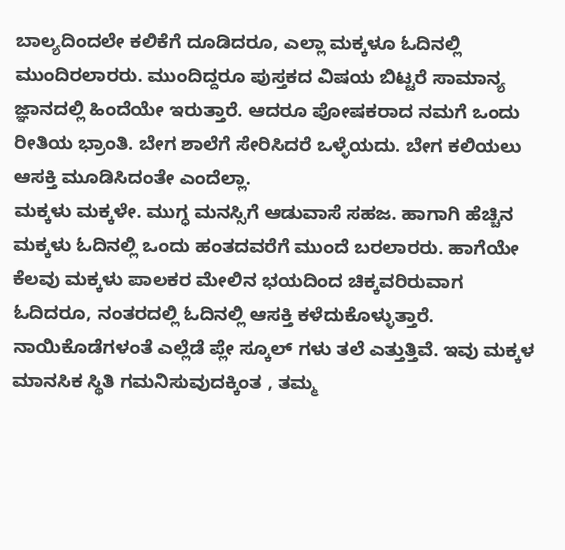ಬಾಲ್ಯದಿಂದಲೇ ಕಲಿಕೆಗೆ ದೂಡಿದರೂ, ಎಲ್ಲಾ ಮಕ್ಕಳೂ ಓದಿನಲ್ಲಿ ಮುಂದಿರಲಾರರು. ಮುಂದಿದ್ದರೂ ಪುಸ್ತಕದ ವಿಷಯ ಬಿಟ್ಟರೆ ಸಾಮಾನ್ಯ ಜ್ಞಾನದಲ್ಲಿ ಹಿಂದೆಯೇ ಇರುತ್ತಾರೆ. ಆದರೂ ಪೋಷಕರಾದ ನಮಗೆ ಒಂದು ರೀತಿಯ ಭ್ರಾಂತಿ. ಬೇಗ ಶಾಲೆಗೆ ಸೇರಿಸಿದರೆ ಒಳ್ಳೆಯದು. ಬೇಗ ಕಲಿಯಲು ಆಸಕ್ತಿ ಮೂಡಿಸಿದಂತೇ ಎಂದೆಲ್ಲಾ.
ಮಕ್ಕಳು ಮಕ್ಕಳೇ. ಮುಗ್ಧ ಮನಸ್ಸಿಗೆ ಆಡುವಾಸೆ ಸಹಜ. ಹಾಗಾಗಿ ಹೆಚ್ಚಿನ ಮಕ್ಕಳು ಓದಿನಲ್ಲಿ ಒಂದು ಹಂತದವರೆಗೆ ಮುಂದೆ ಬರಲಾರರು. ಹಾಗೆಯೇ ಕೆಲವು ಮಕ್ಕಳು ಪಾಲಕರ ಮೇಲಿನ ಭಯದಿಂದ ಚಿಕ್ಕವರಿರುವಾಗ ಓದಿದರೂ, ನಂತರದಲ್ಲಿ ಓದಿನಲ್ಲಿ ಆಸಕ್ತಿ ಕಳೆದುಕೊಳ್ಳುತ್ತಾರೆ.
ನಾಯಿಕೊಡೆಗಳಂತೆ ಎಲ್ಲೆಡೆ ಪ್ಲೇ ಸ್ಕೂಲ್ ಗಳು ತಲೆ ಎತ್ತುತ್ತಿವೆ. ಇವು ಮಕ್ಕಳ ಮಾನಸಿಕ ಸ್ಥಿತಿ ಗಮನಿಸುವುದಕ್ಕಿಂತ , ತಮ್ಮ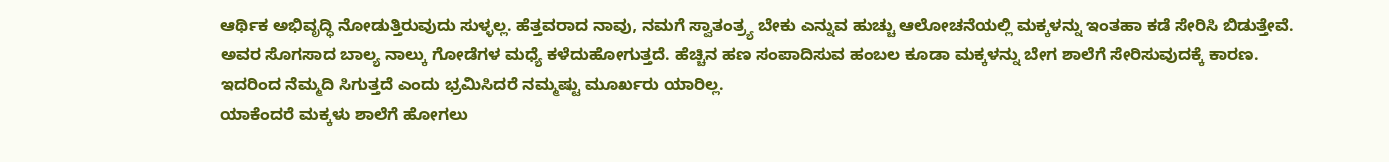ಆರ್ಥಿಕ ಅಭಿವೃದ್ಧಿ ನೋಡುತ್ತಿರುವುದು ಸುಳ್ಳಲ್ಲ. ಹೆತ್ತವರಾದ ನಾವು, ನಮಗೆ ಸ್ವಾತಂತ್ರ್ಯ ಬೇಕು ಎನ್ನುವ ಹುಚ್ಚು ಆಲೋಚನೆಯಲ್ಲಿ ಮಕ್ಕಳನ್ನು ಇಂತಹಾ ಕಡೆ ಸೇರಿಸಿ ಬಿಡುತ್ತೇವೆ. ಅವರ ಸೊಗಸಾದ ಬಾಲ್ಯ ನಾಲ್ಕು ಗೋಡೆಗಳ ಮಧ್ಯೆ ಕಳೆದುಹೋಗುತ್ತದೆ. ಹೆಚ್ಚಿನ ಹಣ ಸಂಪಾದಿಸುವ ಹಂಬಲ ಕೂಡಾ ಮಕ್ಕಳನ್ನು ಬೇಗ ಶಾಲೆಗೆ ಸೇರಿಸುವುದಕ್ಕೆ ಕಾರಣ. ಇದರಿಂದ ನೆಮ್ಮದಿ ಸಿಗುತ್ತದೆ ಎಂದು ಭ್ರಮಿಸಿದರೆ ನಮ್ಮಷ್ಟು ಮೂರ್ಖರು ಯಾರಿಲ್ಲ.
ಯಾಕೆಂದರೆ ಮಕ್ಕಳು ಶಾಲೆಗೆ ಹೋಗಲು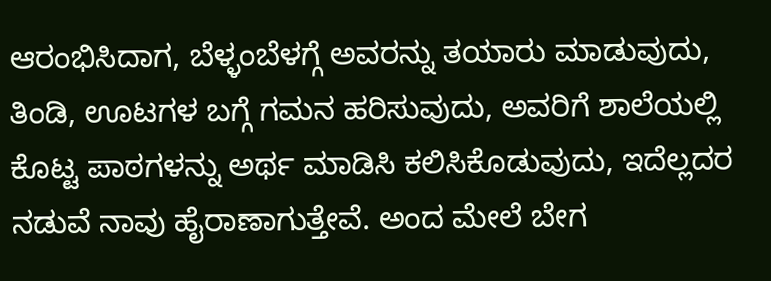ಆರಂಭಿಸಿದಾಗ, ಬೆಳ್ಳಂಬೆಳಗ್ಗೆ ಅವರನ್ನು ತಯಾರು ಮಾಡುವುದು, ತಿಂಡಿ, ಊಟಗಳ ಬಗ್ಗೆ ಗಮನ ಹರಿಸುವುದು, ಅವರಿಗೆ ಶಾಲೆಯಲ್ಲಿ ಕೊಟ್ಟ ಪಾಠಗಳನ್ನು ಅರ್ಥ ಮಾಡಿಸಿ ಕಲಿಸಿಕೊಡುವುದು, ಇದೆಲ್ಲದರ ನಡುವೆ ನಾವು ಹೈರಾಣಾಗುತ್ತೇವೆ. ಅಂದ ಮೇಲೆ ಬೇಗ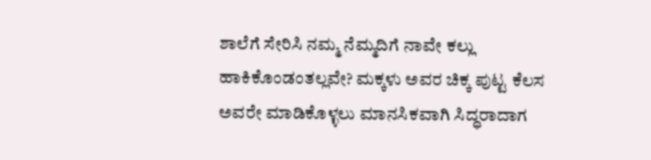ಶಾಲೆಗೆ ಸೇರಿಸಿ ನಮ್ಮ ನೆಮ್ಮದಿಗೆ ನಾವೇ ಕಲ್ಲು ಹಾಕಿಕೊಂಡಂತಲ್ಲವೇ? ಮಕ್ಕಳು ಅವರ ಚಿಕ್ಕ ಪುಟ್ಟ ಕೆಲಸ ಅವರೇ ಮಾಡಿಕೊಳ್ಳಲು ಮಾನಸಿಕವಾಗಿ ಸಿದ್ಧರಾದಾಗ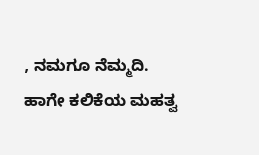, ನಮಗೂ ನೆಮ್ಮದಿ. ಹಾಗೇ ಕಲಿಕೆಯ ಮಹತ್ವ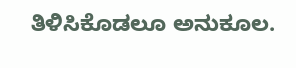ತಿಳಿಸಿಕೊಡಲೂ ಅನುಕೂಲ.